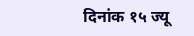दिनांक १५ ज्यू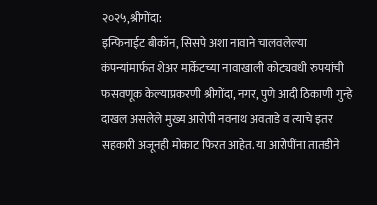२०२५,श्रीगोंदा:
इन्फिनाईट बीकॉन, सिसपे अशा नावाने चालवलेल्या कंपन्यांमार्फत शेअर मार्केटच्या नावाखाली कोट्यवधी रुपयांची फसवणूक केल्याप्रकरणी श्रीगोंदा, नगर, पुणे आदी ठिकाणी गुन्हे दाखल असलेले मुख्य आरोपी नवनाथ अवताडे व त्याचे इतर सहकारी अजूनही मोकाट फिरत आहेत. या आरोपींना तातडीने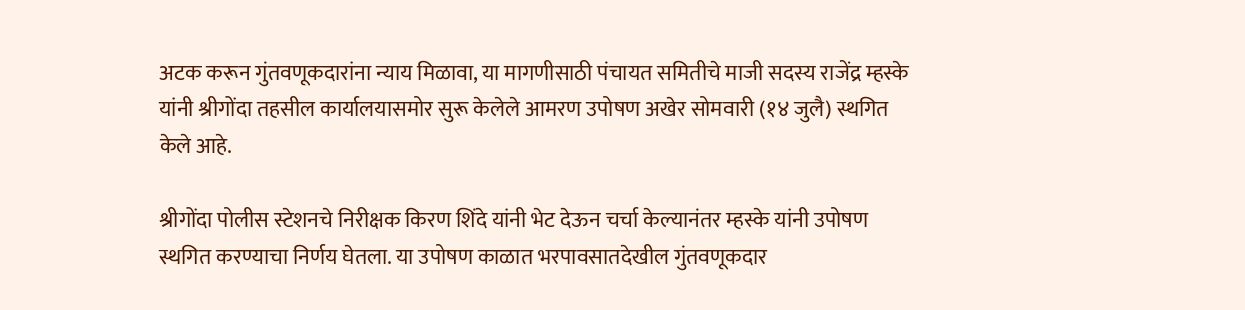अटक करून गुंतवणूकदारांना न्याय मिळावा, या मागणीसाठी पंचायत समितीचे माजी सदस्य राजेंद्र म्हस्के यांनी श्रीगोंदा तहसील कार्यालयासमोर सुरू केलेले आमरण उपोषण अखेर सोमवारी (१४ जुलै) स्थगित केले आहे.

श्रीगोंदा पोलीस स्टेशनचे निरीक्षक किरण शिंदे यांनी भेट देऊन चर्चा केल्यानंतर म्हस्के यांनी उपोषण स्थगित करण्याचा निर्णय घेतला. या उपोषण काळात भरपावसातदेखील गुंतवणूकदार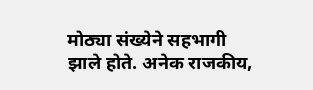मोठ्या संख्येने सहभागी झाले होते. अनेक राजकीय,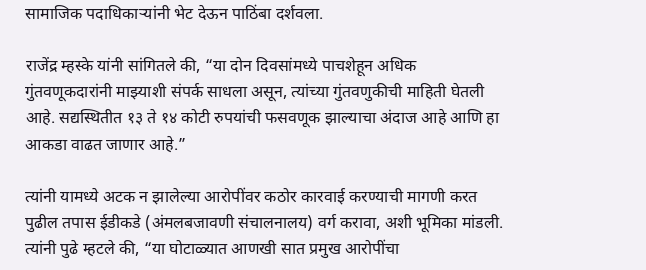सामाजिक पदाधिकाऱ्यांनी भेट देऊन पाठिंबा दर्शवला.

राजेंद्र म्हस्के यांनी सांगितले की, “या दोन दिवसांमध्ये पाचशेहून अधिक गुंतवणूकदारांनी माझ्याशी संपर्क साधला असून, त्यांच्या गुंतवणुकीची माहिती घेतली आहे. सद्यस्थितीत १३ ते १४ कोटी रुपयांची फसवणूक झाल्याचा अंदाज आहे आणि हा आकडा वाढत जाणार आहे.”

त्यांनी यामध्ये अटक न झालेल्या आरोपींवर कठोर कारवाई करण्याची मागणी करत पुढील तपास ईडीकडे (अंमलबजावणी संचालनालय) वर्ग करावा, अशी भूमिका मांडली. त्यांनी पुढे म्हटले की, “या घोटाळ्यात आणखी सात प्रमुख आरोपींचा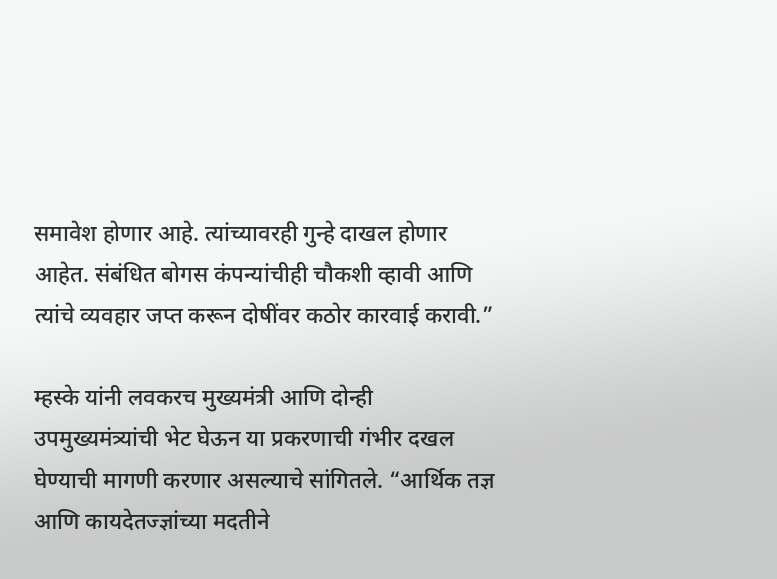समावेश होणार आहे. त्यांच्यावरही गुन्हे दाखल होणार आहेत. संबंधित बोगस कंपन्यांचीही चौकशी व्हावी आणि त्यांचे व्यवहार जप्त करून दोषींवर कठोर कारवाई करावी.”

म्हस्के यांनी लवकरच मुख्यमंत्री आणि दोन्ही उपमुख्यमंत्र्यांची भेट घेऊन या प्रकरणाची गंभीर दखल घेण्याची मागणी करणार असल्याचे सांगितले. “आर्थिक तज्ञ आणि कायदेतज्ज्ञांच्या मदतीने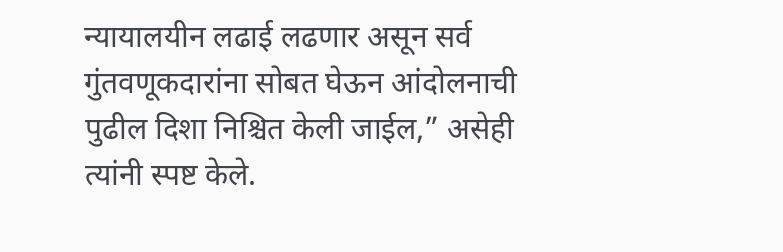न्यायालयीन लढाई लढणार असून सर्व गुंतवणूकदारांना सोबत घेऊन आंदोलनाची पुढील दिशा निश्चित केली जाईल,” असेही त्यांनी स्पष्ट केले.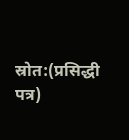स्रोत:(प्रसिद्धी पत्र)